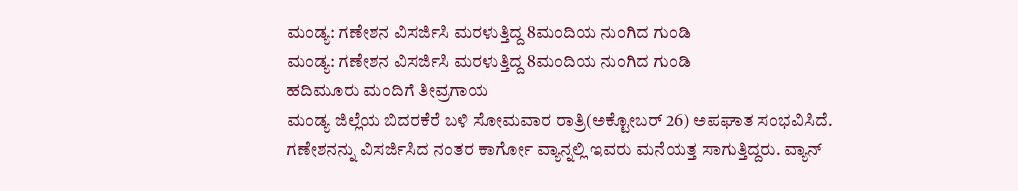ಮಂಡ್ಯ: ಗಣೇಶನ ವಿಸರ್ಜಿಸಿ ಮರಳುತ್ತಿದ್ದ 8ಮಂದಿಯ ನುಂಗಿದ ಗುಂಡಿ
ಮಂಡ್ಯ: ಗಣೇಶನ ವಿಸರ್ಜಿಸಿ ಮರಳುತ್ತಿದ್ದ 8ಮಂದಿಯ ನುಂಗಿದ ಗುಂಡಿ
ಹದಿಮೂರು ಮಂದಿಗೆ ತೀವ್ರಗಾಯ
ಮಂಡ್ಯ ಜಿಲ್ಲೆಯ ಬಿದರಕೆರೆ ಬಳಿ ಸೋಮವಾರ ರಾತ್ರಿ(ಅಕ್ಟೋಬರ್ 26) ಅಪಘಾತ ಸಂಭವಿಸಿದೆ. ಗಣೇಶನನ್ನು ವಿಸರ್ಜಿಸಿದ ನಂತರ ಕಾರ್ಗೋ ವ್ಯಾನ್ನಲ್ಲಿ ಇವರು ಮನೆಯತ್ತ ಸಾಗುತ್ತಿದ್ದರು. ವ್ಯಾನ್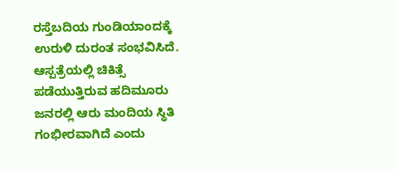ರಸ್ತೆಬದಿಯ ಗುಂಡಿಯಾಂದಕ್ಕೆ ಉರುಳಿ ದುರಂತ ಸಂಭವಿಸಿದೆ.
ಆಸ್ಪತ್ರೆಯಲ್ಲಿ ಚಿಕಿತ್ಸೆ ಪಡೆಯುತ್ತಿರುವ ಹದಿಮೂರು ಜನರಲ್ಲಿ ಆರು ಮಂದಿಯ ಸ್ಥಿತಿ ಗಂಭೀರವಾಗಿದೆ ಎಂದು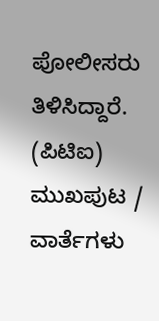ಪೋಲೀಸರು ತಿಳಿಸಿದ್ದಾರೆ.
(ಪಿಟಿಐ)
ಮುಖಪುಟ / ವಾರ್ತೆಗಳು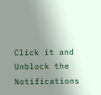Click it and Unblock the Notifications